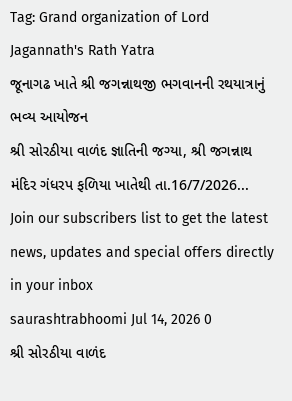Tag: Grand organization of Lord Jagannath's Rath Yatra
જૂનાગઢ ખાતે શ્રી જગન્નાથજી ભગવાનની રથયાત્રાનું ભવ્ય આયોજન
શ્રી સોરઠીયા વાળંદ જ્ઞાતિની જગ્યા, શ્રી જગન્નાથ મંદિર ગંધરપ ફળિયા ખાતેથી તા.16/7/2026...
Join our subscribers list to get the latest news, updates and special offers directly in your inbox
saurashtrabhoomi Jul 14, 2026 0
શ્રી સોરઠીયા વાળંદ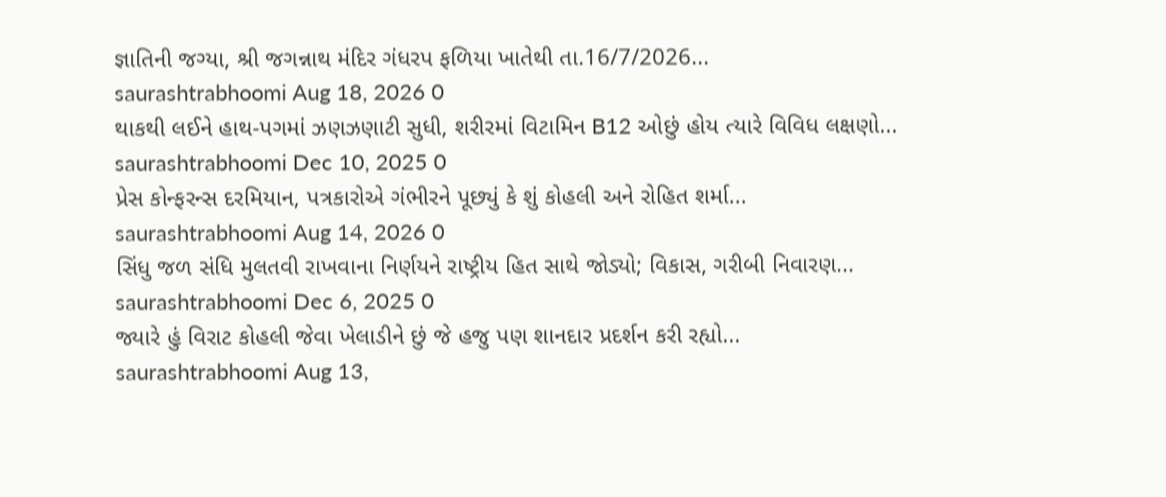જ્ઞાતિની જગ્યા, શ્રી જગન્નાથ મંદિર ગંધરપ ફળિયા ખાતેથી તા.16/7/2026...
saurashtrabhoomi Aug 18, 2026 0
થાકથી લઈને હાથ-પગમાં ઝણઝણાટી સુધી, શરીરમાં વિટામિન B12 ઓછું હોય ત્યારે વિવિધ લક્ષણો...
saurashtrabhoomi Dec 10, 2025 0
પ્રેસ કોન્ફરન્સ દરમિયાન, પત્રકારોએ ગંભીરને પૂછ્યું કે શું કોહલી અને રોહિત શર્મા...
saurashtrabhoomi Aug 14, 2026 0
સિંધુ જળ સંધિ મુલતવી રાખવાના નિર્ણયને રાષ્ટ્રીય હિત સાથે જોડ્યો; વિકાસ, ગરીબી નિવારણ...
saurashtrabhoomi Dec 6, 2025 0
જ્યારે હું વિરાટ કોહલી જેવા ખેલાડીને છું જે હજુ પણ શાનદાર પ્રદર્શન કરી રહ્યો...
saurashtrabhoomi Aug 13,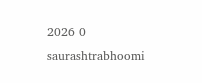2026 0
saurashtrabhoomi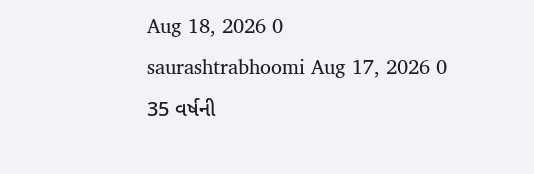Aug 18, 2026 0
saurashtrabhoomi Aug 17, 2026 0
35 વર્ષની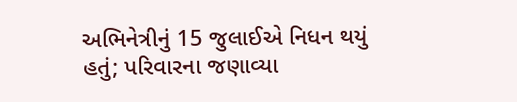અભિનેત્રીનું 15 જુલાઈએ નિધન થયું હતું; પરિવારના જણાવ્યા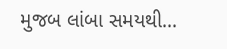મુજબ લાંબા સમયથી...